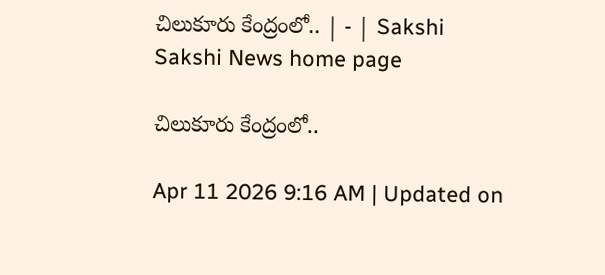చిలుకూరు కేంద్రంలో.. | - | Sakshi
Sakshi News home page

చిలుకూరు కేంద్రంలో..

Apr 11 2026 9:16 AM | Updated on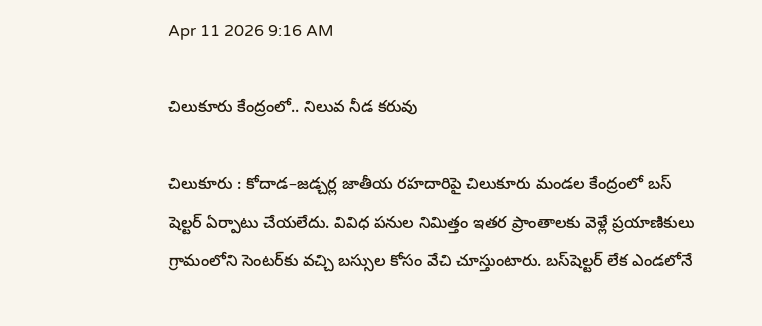Apr 11 2026 9:16 AM

చిలుకూరు కేంద్రంలో.. నిలువ నీడ కరువు

చిలుకూరు : కోదాడ–జడ్చర్ల జాతీయ రహదారిపై చిలుకూరు మండల కేంద్రంలో బస్‌ షెల్టర్‌ ఏర్పాటు చేయలేదు. వివిధ పనుల నిమిత్తం ఇతర ప్రాంతాలకు వెళ్లే ప్రయాణికులు గ్రామంలోని సెంటర్‌కు వచ్చి బస్సుల కోసం వేచి చూస్తుంటారు. బస్‌షెల్టర్‌ లేక ఎండలోనే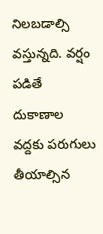నిలబడాల్సి వస్తున్నది. వర్షం పడితే దుకాణాల వద్దకు పరుగులు తీయాల్సిన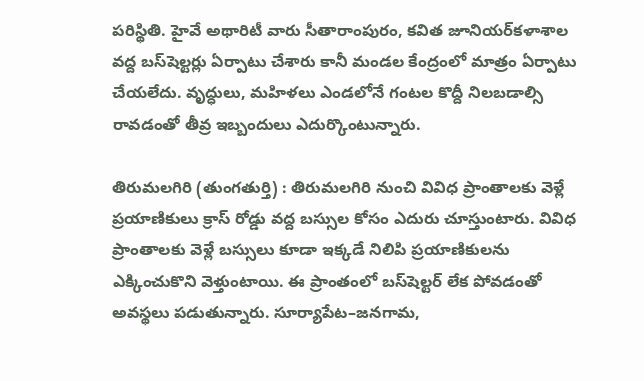పరిస్థితి. హైవే అథారిటీ వారు సీతారాంపురం, కవిత జూనియర్‌కళాశాల వద్ద బస్‌షెల్టర్లు ఏర్పాటు చేశారు కానీ మండల కేంద్రంలో మాత్రం ఏర్పాటు చేయలేదు. వృద్ధులు, మహిళలు ఎండలోనే గంటల కొద్దీ నిలబడాల్సి రావడంతో తీవ్ర ఇబ్బందులు ఎదుర్కొంటున్నారు.

తిరుమలగిరి (తుంగతుర్తి) : తిరుమలగిరి నుంచి వివిధ ప్రాంతాలకు వెళ్లే ప్రయాణికులు క్రాస్‌ రోడ్డు వద్ద బస్సుల కోసం ఎదురు చూస్తుంటారు. వివిధ ప్రాంతాలకు వెళ్లే బస్సులు కూడా ఇక్కడే నిలిపి ప్రయాణికులను ఎక్కించుకొని వెళ్తుంటాయి. ఈ ప్రాంతంలో బస్‌షెల్టర్‌ లేక పోవడంతో అవస్థలు పడుతున్నారు. సూర్యాపేట–జనగామ,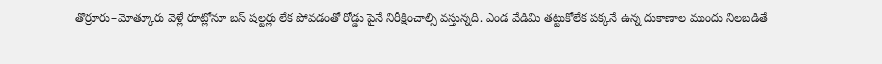తొర్రూరు–మోత్కూరు వెళ్లే రూట్లోనూ బస్‌ షల్టర్లు లేక పోవడంతో రోడ్డు పైనే నిరీక్షించాల్సి వస్తున్నది. ఎండ వేడిమి తట్టుకోలేక పక్కనే ఉన్న దుకాణాల ముందు నిలబడితే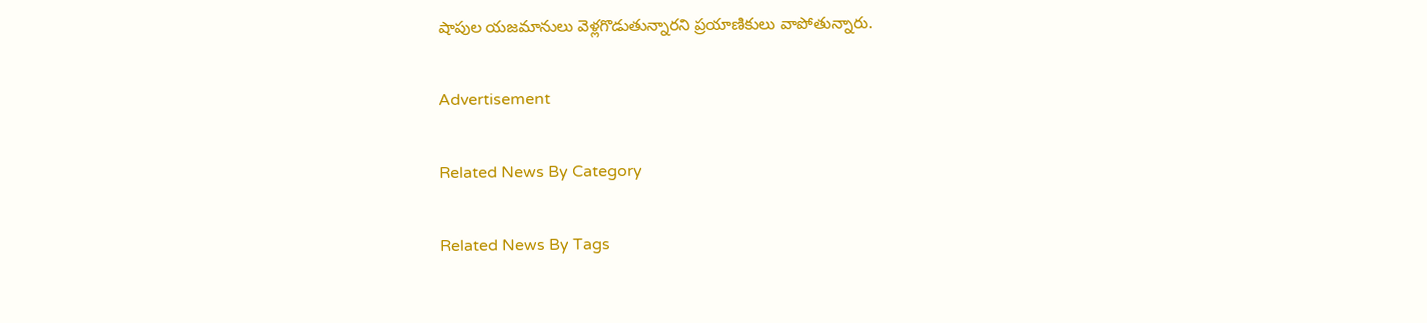షాపుల యజమానులు వెళ్లగొడుతున్నారని ప్రయాణికులు వాపోతున్నారు.

Advertisement

Related News By Category

Related News By Tags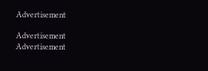Advertisement

Advertisement
Advertisement